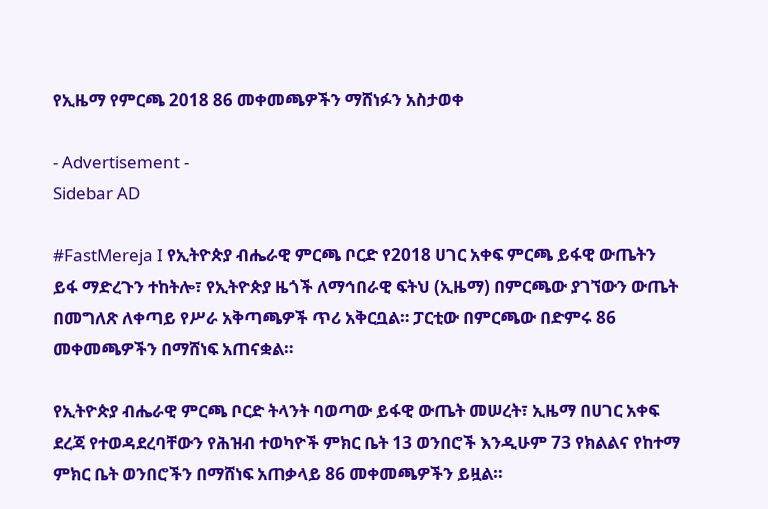የኢዜማ የምርጫ 2018 86 መቀመጫዎችን ማሸነፉን አስታወቀ

- Advertisement -
Sidebar AD

#FastMereja I የኢትዮጵያ ብሔራዊ ምርጫ ቦርድ የ2018 ሀገር አቀፍ ምርጫ ይፋዊ ውጤትን ይፋ ማድረጉን ተከትሎ፣ የኢትዮጵያ ዜጎች ለማኅበራዊ ፍትህ (ኢዜማ) በምርጫው ያገኘውን ውጤት በመግለጽ ለቀጣይ የሥራ አቅጣጫዎች ጥሪ አቅርቧል። ፓርቲው በምርጫው በድምሩ 86 መቀመጫዎችን በማሸነፍ አጠናቋል።

የኢትዮጵያ ብሔራዊ ምርጫ ቦርድ ትላንት ባወጣው ይፋዊ ውጤት መሠረት፣ ኢዜማ በሀገር አቀፍ ደረጃ የተወዳደረባቸውን የሕዝብ ተወካዮች ምክር ቤት 13 ወንበሮች እንዲሁም 73 የክልልና የከተማ ምክር ቤት ወንበሮችን በማሸነፍ አጠቃላይ 86 መቀመጫዎችን ይዟል።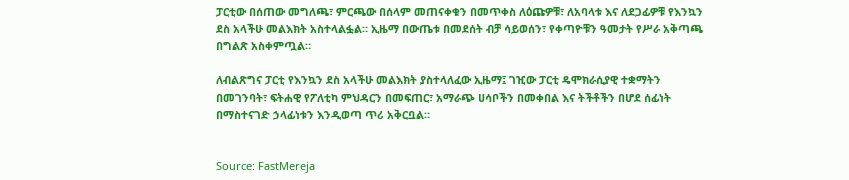ፓርቲው በሰጠው መግለጫ፣ ምርጫው በሰላም መጠናቀቁን በመጥቀስ ለዕጩዎቹ፣ ለአባላቱ እና ለደጋፊዎቹ የእንኳን ደስ አላችሁ መልእክት አስተላልፏል። ኢዜማ በውጤቱ በመደሰት ብቻ ሳይወሰን፣ የቀጣዮቹን ዓመታት የሥራ አቅጣጫ በግልጽ አስቀምጧል።

ለብልጽግና ፓርቲ የእንኳን ደስ አላችሁ መልእክት ያስተላለፈው ኢዜማ፤ ገዢው ፓርቲ ዴሞክራሲያዊ ተቋማትን በመገንባት፣ ፍትሐዊ የፖለቲካ ምህዳርን በመፍጠር፣ አማራጭ ሀሳቦችን በመቀበል እና ትችቶችን በሆደ ሰፊነት በማስተናገድ ኃላፊነቱን እንዲወጣ ጥሪ አቅርቧል።


Source: FastMereja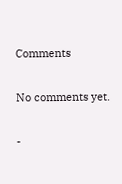Comments

No comments yet.

-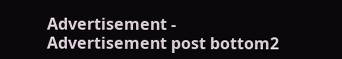Advertisement -
Advertisement post bottom2